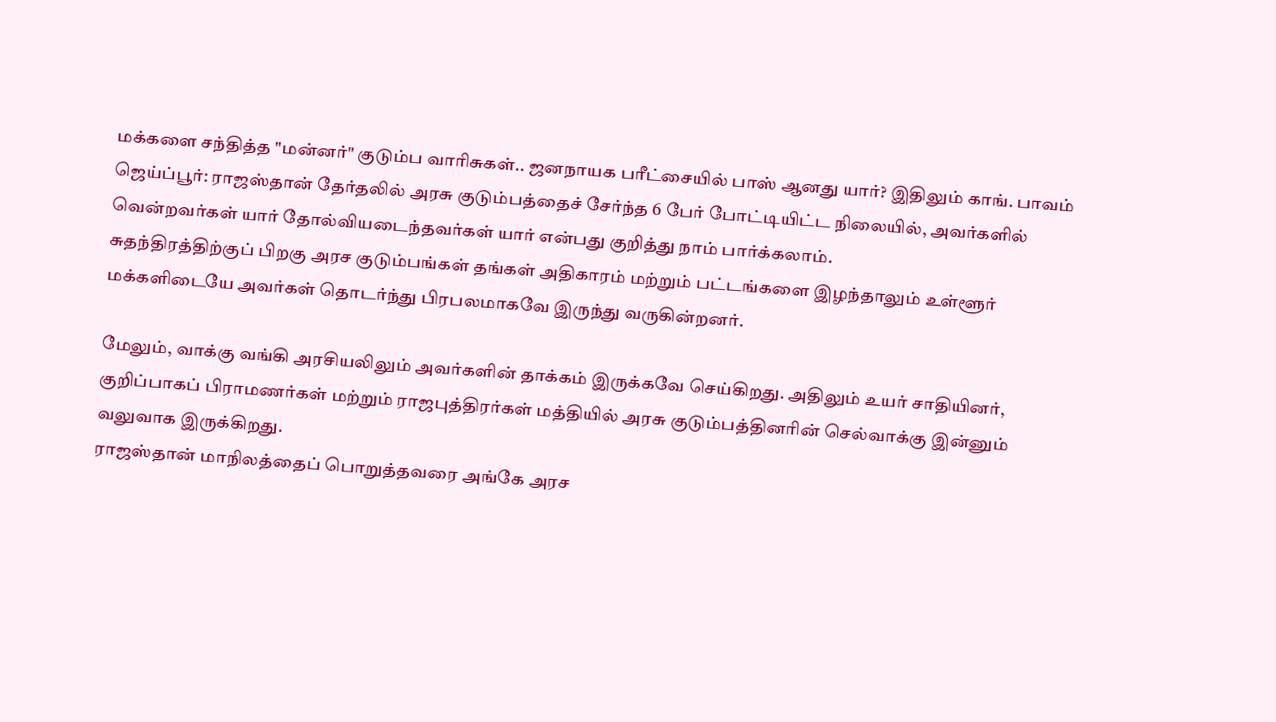மக்களை சந்தித்த "மன்னர்" குடும்ப வாரிசுகள்.. ஜனநாயக பரீட்சையில் பாஸ் ஆனது யார்? இதிலும் காங். பாவம்
ஜெய்ப்பூர்: ராஜஸ்தான் தேர்தலில் அரசு குடும்பத்தைச் சேர்ந்த 6 பேர் போட்டியிட்ட நிலையில், அவர்களில் வென்றவர்கள் யார் தோல்வியடைந்தவர்கள் யார் என்பது குறித்து நாம் பார்க்கலாம்.
சுதந்திரத்திற்குப் பிறகு அரச குடும்பங்கள் தங்கள் அதிகாரம் மற்றும் பட்டங்களை இழந்தாலும் உள்ளூர் மக்களிடையே அவர்கள் தொடர்ந்து பிரபலமாகவே இருந்து வருகின்றனர்.

மேலும், வாக்கு வங்கி அரசியலிலும் அவர்களின் தாக்கம் இருக்கவே செய்கிறது. அதிலும் உயர் சாதியினர், குறிப்பாகப் பிராமணர்கள் மற்றும் ராஜபுத்திரர்கள் மத்தியில் அரசு குடும்பத்தினரின் செல்வாக்கு இன்னும் வலுவாக இருக்கிறது.
ராஜஸ்தான் மாநிலத்தைப் பொறுத்தவரை அங்கே அரச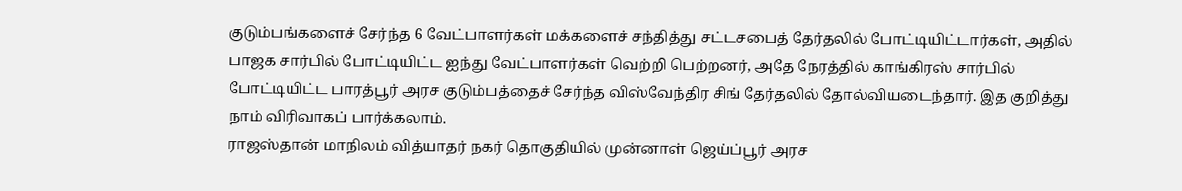குடும்பங்களைச் சேர்ந்த 6 வேட்பாளர்கள் மக்களைச் சந்தித்து சட்டசபைத் தேர்தலில் போட்டியிட்டார்கள், அதில் பாஜக சார்பில் போட்டியிட்ட ஐந்து வேட்பாளர்கள் வெற்றி பெற்றனர், அதே நேரத்தில் காங்கிரஸ் சார்பில் போட்டியிட்ட பாரத்பூர் அரச குடும்பத்தைச் சேர்ந்த விஸ்வேந்திர சிங் தேர்தலில் தோல்வியடைந்தார். இத குறித்து நாம் விரிவாகப் பார்க்கலாம்.
ராஜஸ்தான் மாநிலம் வித்யாதர் நகர் தொகுதியில் முன்னாள் ஜெய்ப்பூர் அரச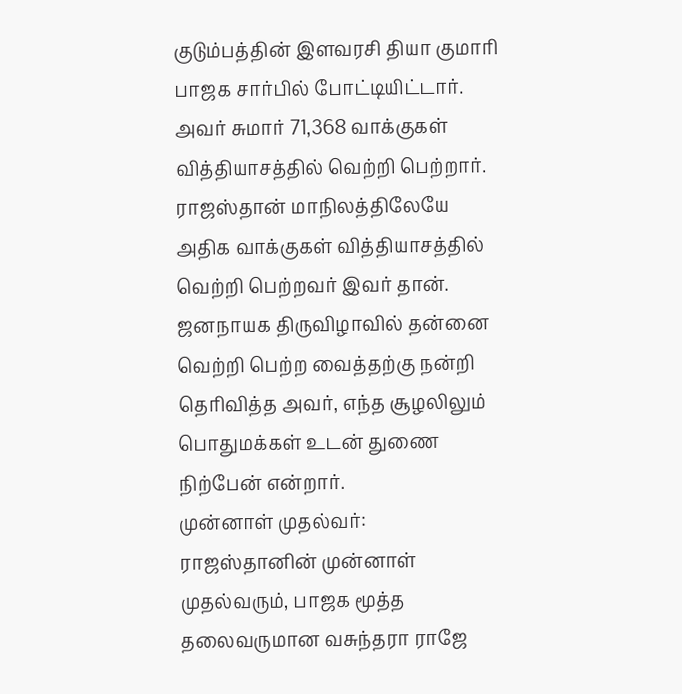குடும்பத்தின் இளவரசி தியா குமாரி பாஜக சார்பில் போட்டியிட்டார். அவர் சுமார் 71,368 வாக்குகள் வித்தியாசத்தில் வெற்றி பெற்றார். ராஜஸ்தான் மாநிலத்திலேயே அதிக வாக்குகள் வித்தியாசத்தில் வெற்றி பெற்றவர் இவர் தான். ஜனநாயக திருவிழாவில் தன்னை வெற்றி பெற்ற வைத்தற்கு நன்றி தெரிவித்த அவர், எந்த சூழலிலும் பொதுமக்கள் உடன் துணை நிற்பேன் என்றார்.
முன்னாள் முதல்வர்: ராஜஸ்தானின் முன்னாள் முதல்வரும், பாஜக மூத்த தலைவருமான வசுந்தரா ராஜே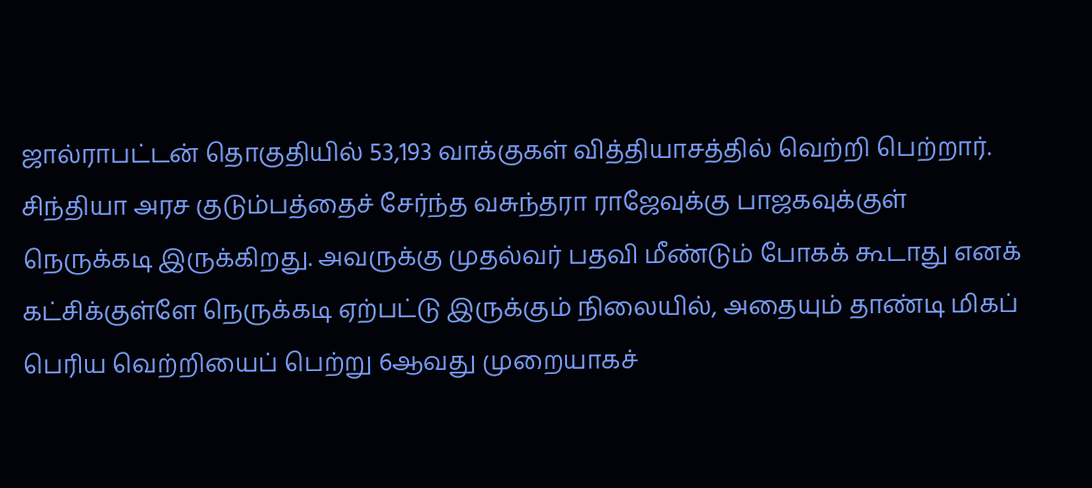ஜால்ராபட்டன் தொகுதியில் 53,193 வாக்குகள் வித்தியாசத்தில் வெற்றி பெற்றார். சிந்தியா அரச குடும்பத்தைச் சேர்ந்த வசுந்தரா ராஜேவுக்கு பாஜகவுக்குள் நெருக்கடி இருக்கிறது. அவருக்கு முதல்வர் பதவி மீண்டும் போகக் கூடாது எனக் கட்சிக்குள்ளே நெருக்கடி ஏற்பட்டு இருக்கும் நிலையில், அதையும் தாண்டி மிகப் பெரிய வெற்றியைப் பெற்று 6ஆவது முறையாகச்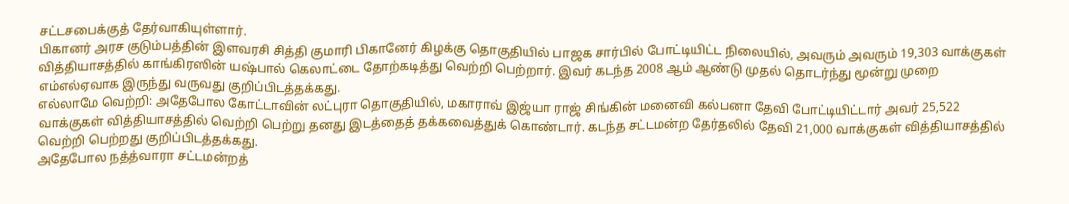சட்டசபைக்குத் தேர்வாகியுள்ளார்.
பிகானர் அரச குடும்பத்தின் இளவரசி சித்தி குமாரி பிகானேர் கிழக்கு தொகுதியில் பாஜக சார்பில் போட்டியிட்ட நிலையில், அவரும் அவரும் 19,303 வாக்குகள் வித்தியாசத்தில் காங்கிரஸின் யஷ்பால் கெலாட்டை தோற்கடித்து வெற்றி பெற்றார். இவர் கடந்த 2008 ஆம் ஆண்டு முதல் தொடர்ந்து மூன்று முறை எம்எல்ஏவாக இருந்து வருவது குறிப்பிடத்தக்கது.
எல்லாமே வெற்றி: அதேபோல கோட்டாவின் லட்புரா தொகுதியில், மகாராவ் இஜ்யா ராஜ் சிங்கின் மனைவி கல்பனா தேவி போட்டியிட்டார் அவர் 25,522 வாக்குகள் வித்தியாசத்தில் வெற்றி பெற்று தனது இடத்தைத் தக்கவைத்துக் கொண்டார். கடந்த சட்டமன்ற தேர்தலில் தேவி 21,000 வாக்குகள் வித்தியாசத்தில் வெற்றி பெற்றது குறிப்பிடத்தக்கது.
அதேபோல நத்த்வாரா சட்டமன்றத்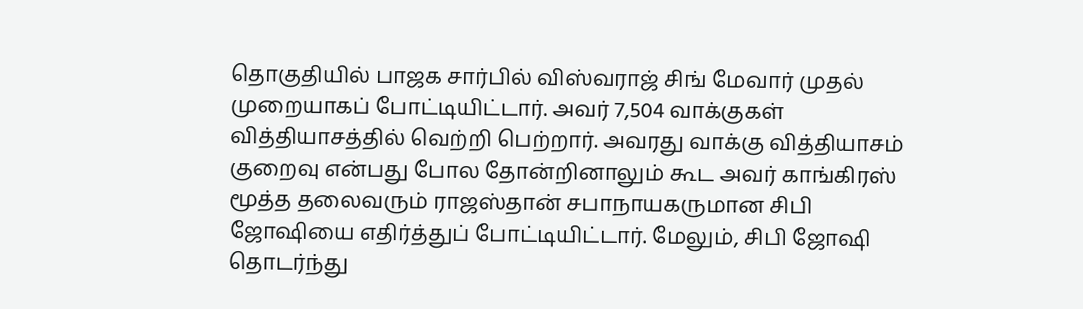தொகுதியில் பாஜக சார்பில் விஸ்வராஜ் சிங் மேவார் முதல் முறையாகப் போட்டியிட்டார். அவர் 7,504 வாக்குகள் வித்தியாசத்தில் வெற்றி பெற்றார். அவரது வாக்கு வித்தியாசம் குறைவு என்பது போல தோன்றினாலும் கூட அவர் காங்கிரஸ் மூத்த தலைவரும் ராஜஸ்தான் சபாநாயகருமான சிபி ஜோஷியை எதிர்த்துப் போட்டியிட்டார். மேலும், சிபி ஜோஷி தொடர்ந்து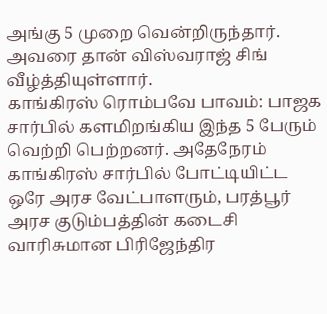அங்கு 5 முறை வென்றிருந்தார். அவரை தான் விஸ்வராஜ் சிங் வீழ்த்தியுள்ளார்.
காங்கிரஸ் ரொம்பவே பாவம்: பாஜக சார்பில் களமிறங்கிய இந்த 5 பேரும் வெற்றி பெற்றனர். அதேநேரம் காங்கிரஸ் சார்பில் போட்டியிட்ட ஒரே அரச வேட்பாளரும், பரத்பூர் அரச குடும்பத்தின் கடைசி வாரிசுமான பிரிஜேந்திர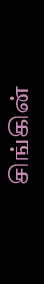சிங்கின்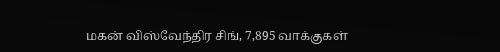மகன் விஸ்வேந்திர சிங், 7,895 வாக்குகள்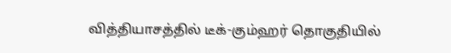வித்தியாசத்தில் டீக்-கும்ஹர் தொகுதியில்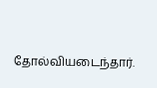தோல்வியடைந்தார்.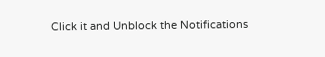Click it and Unblock the Notifications